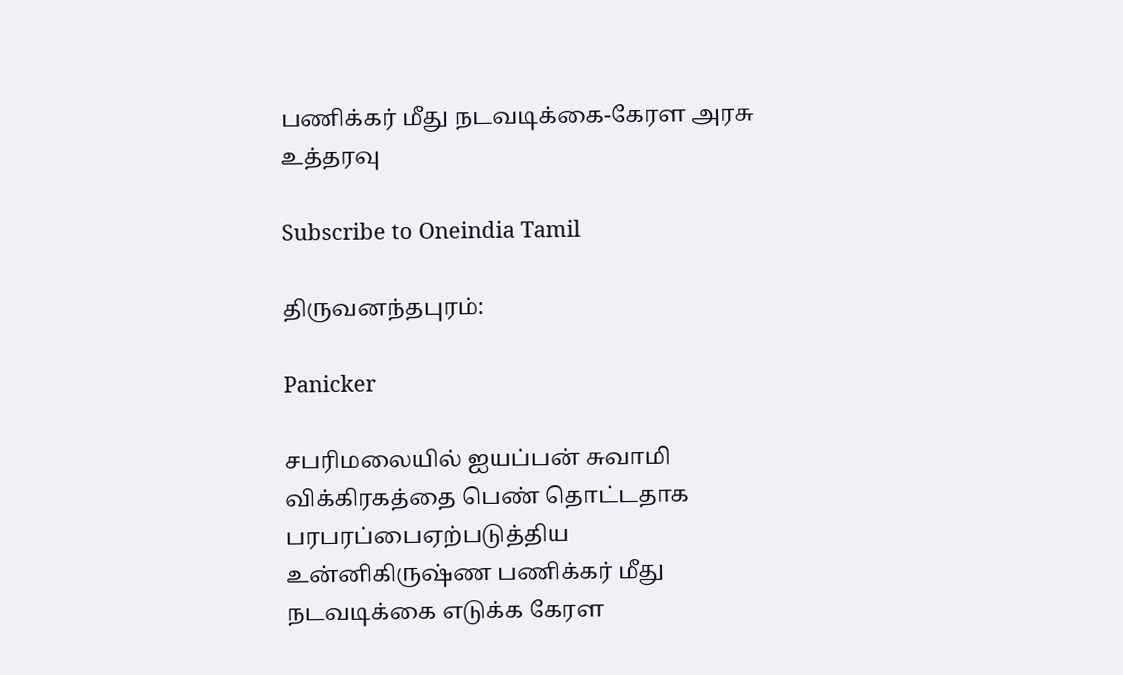பணிக்கர் மீது நடவடிக்கை-கேரள அரசு உத்தரவு

Subscribe to Oneindia Tamil

திருவனந்தபுரம்:

Panicker

சபரிமலையில் ஐயப்பன் சுவாமி விக்கிரகத்தை பெண் தொட்டதாக பரபரப்பைஏற்படுத்திய உன்னிகிருஷ்ண பணிக்கர் மீது நடவடிக்கை எடுக்க கேரள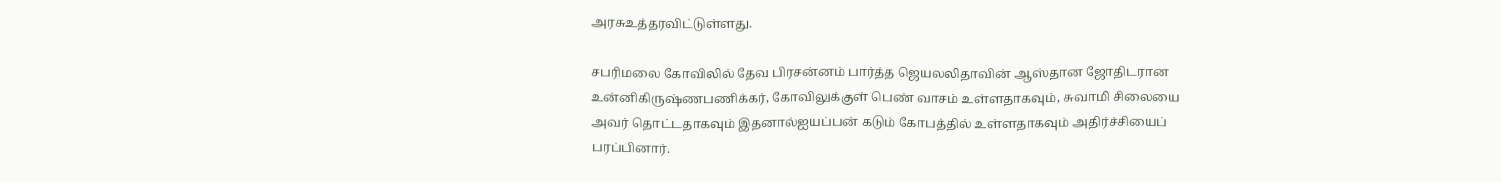அரசுஉத்தரவிட்டுள்ளது.

சபரிமலை கோவிலில் தேவ பிரசன்னம் பார்த்த ஜெயலலிதாவின் ஆஸ்தான ஜோதிடரான உன்னிகிருஷ்ணபணிக்கர், கோவிலுக்குள் பெண் வாசம் உள்ளதாகவும், சுவாமி சிலையை அவர் தொட்டதாகவும் இதனால்ஐயப்பன் கடும் கோபத்தில் உள்ளதாகவும் அதிர்ச்சியைப் பரப்பினார்.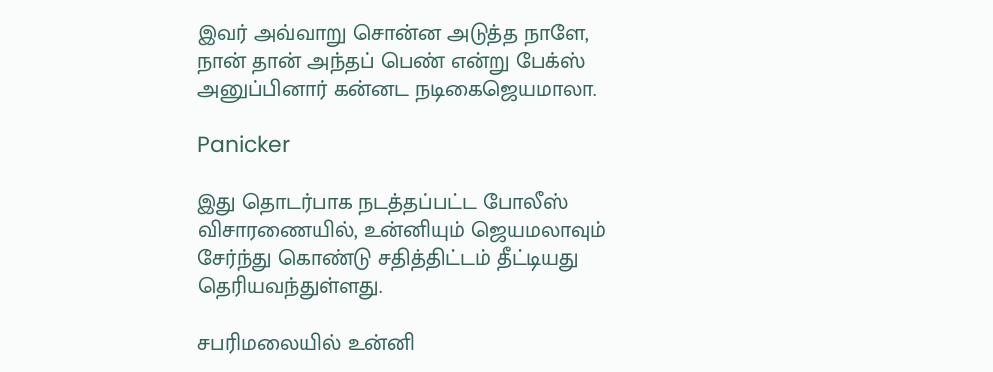இவர் அவ்வாறு சொன்ன அடுத்த நாளே, நான் தான் அந்தப் பெண் என்று பேக்ஸ் அனுப்பினார் கன்னட நடிகைஜெயமாலா.

Panicker

இது தொடர்பாக நடத்தப்பட்ட போலீஸ் விசாரணையில், உன்னியும் ஜெயமலாவும் சேர்ந்து கொண்டு சதித்திட்டம் தீட்டியது தெரியவந்துள்ளது.

சபரிமலையில் உன்னி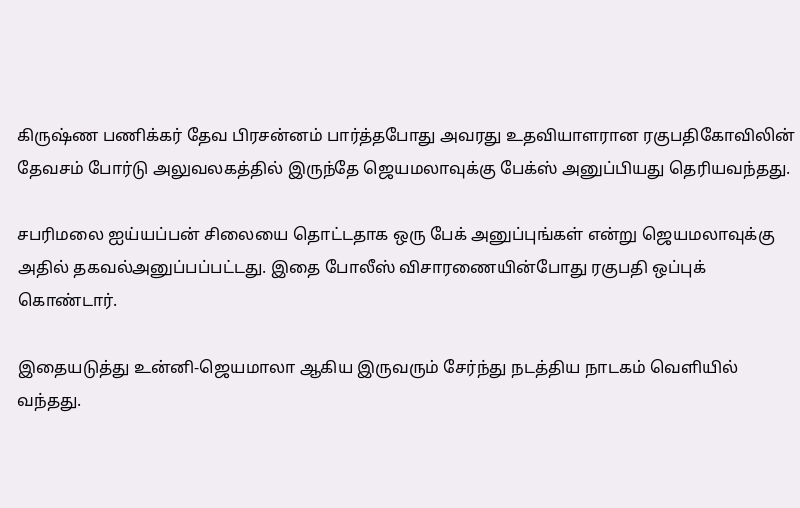கிருஷ்ண பணிக்கர் தேவ பிரசன்னம் பார்த்தபோது அவரது உதவியாளரான ரகுபதிகோவிலின் தேவசம் போர்டு அலுவலகத்தில் இருந்தே ஜெயமலாவுக்கு பேக்ஸ் அனுப்பியது தெரியவந்தது.

சபரிமலை ஐய்யப்பன் சிலையை தொட்டதாக ஒரு பேக் அனுப்புங்கள் என்று ஜெயமலாவுக்கு அதில் தகவல்அனுப்பப்பட்டது. இதை போலீஸ் விசாரணையின்போது ரகுபதி ஒப்புக் கொண்டார்.

இதையடுத்து உன்னி-ஜெயமாலா ஆகிய இருவரும் சேர்ந்து நடத்திய நாடகம் வெளியில் வந்தது.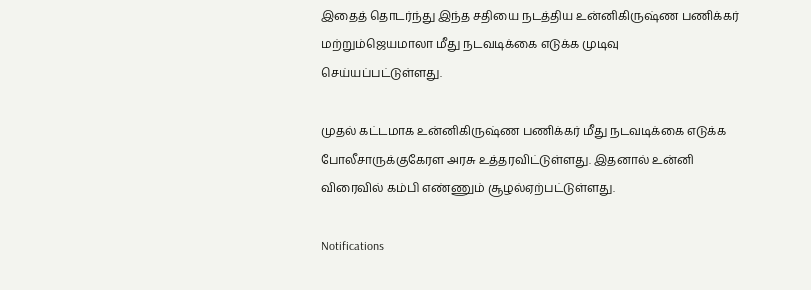இதைத் தொடர்ந்து இந்த சதியை நடத்திய உன்னிகிருஷ்ண பணிக்கர் மற்றும்ஜெயமாலா மீது நடவடிக்கை எடுக்க முடிவு செய்யப்பட்டுள்ளது.

முதல் கட்டமாக உன்னிகிருஷ்ண பணிக்கர் மீது நடவடிக்கை எடுக்க போலீசாருக்குகேரள அரசு உத்தரவிட்டுள்ளது. இதனால் உன்னி விரைவில் கம்பி எண்ணும் சூழல்ஏற்பட்டுள்ளது.

Notifications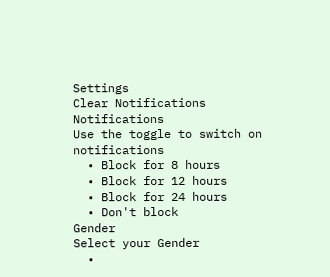Settings
Clear Notifications
Notifications
Use the toggle to switch on notifications
  • Block for 8 hours
  • Block for 12 hours
  • Block for 24 hours
  • Don't block
Gender
Select your Gender
  •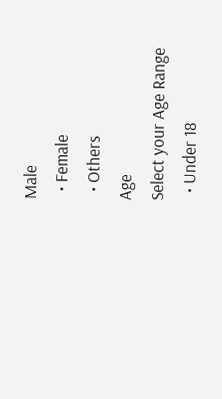Male
  • Female
  • Others
Age
Select your Age Range
  • Under 18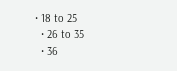• 18 to 25
  • 26 to 35
  • 36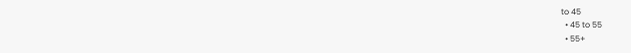to 45
  • 45 to 55
  • 55+